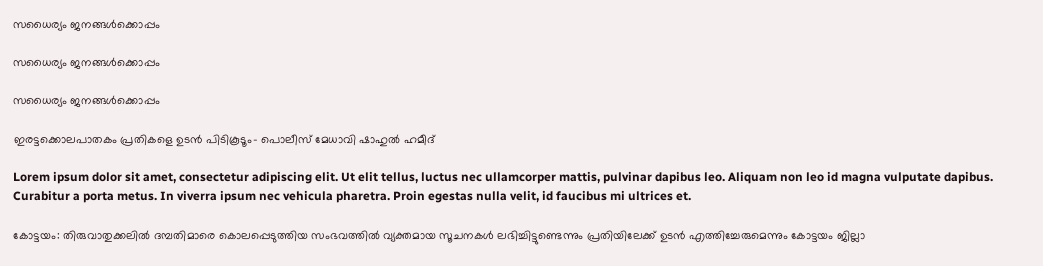സധൈര്യം ജനങ്ങൾക്കൊപ്പം

സധൈര്യം ജനങ്ങൾക്കൊപ്പം

സധൈര്യം ജനങ്ങൾക്കൊപ്പം

ഇരട്ടക്കൊലപാതകം പ്രതികളെ ഉടന്‍ പിടികൂടൂം- പൊലീസ് മേധാവി ഷാഹുല്‍ ഹമീദ്

Lorem ipsum dolor sit amet, consectetur adipiscing elit. Ut elit tellus, luctus nec ullamcorper mattis, pulvinar dapibus leo. Aliquam non leo id magna vulputate dapibus. Curabitur a porta metus. In viverra ipsum nec vehicula pharetra. Proin egestas nulla velit, id faucibus mi ultrices et.

കോട്ടയം: തിരുവാതുക്കലില്‍ ദമ്പതിമാരെ കൊലപ്പെടുത്തിയ സംഭവത്തില്‍ വ്യക്തമായ സൂചനകള്‍ ലഭിച്ചിട്ടുണ്ടെന്നും പ്രതിയിലേക്ക് ഉടന്‍ എത്തിച്ചേരുമെന്നും കോട്ടയം ജില്ലാ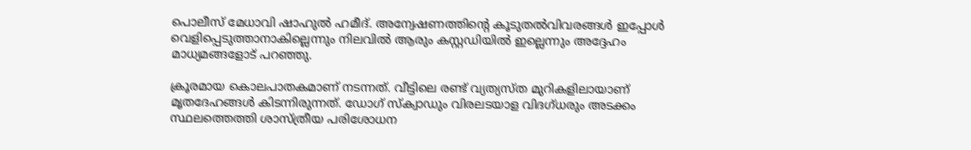പൊലീസ് മേധാവി ഷാഹുല്‍ ഹമീദ്. അന്വേഷണത്തിന്റെ കൂടുതല്‍വിവരങ്ങള്‍ ഇപ്പോള്‍ വെളിപ്പെടുത്താനാകില്ലെന്നും നിലവില്‍ ആരും കസ്റ്റഡിയില്‍ ഇല്ലെന്നും അദ്ദേഹം മാധ്യമങ്ങളോട് പറഞ്ഞു.

ക്രൂരമായ കൊലപാതകമാണ് നടന്നത്. വീട്ടിലെ രണ്ട് വ്യത്യസ്ത മുറികളിലായാണ് മൃതദേഹങ്ങള്‍ കിടന്നിരുന്നത്. ഡോഗ് സ്‌ക്വാഡും വിരലടയാള വിദഗ്ധരും അടക്കം സ്ഥലത്തെത്തി ശാസ്ത്രീയ പരിശോധന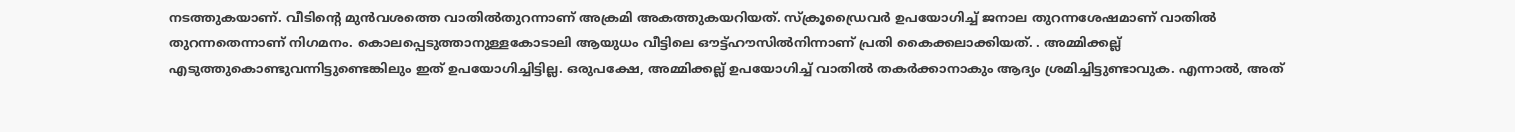നടത്തുകയാണ്. വീടിന്റെ മുന്‍വശത്തെ വാതില്‍തുറന്നാണ് അക്രമി അകത്തുകയറിയത്. സ്‌ക്രൂഡ്രൈവര്‍ ഉപയോഗിച്ച് ജനാല തുറന്നശേഷമാണ് വാതില്‍ തുറന്നതെന്നാണ് നിഗമനം. കൊലപ്പെടുത്താനുള്ളകോടാലി ആയുധം വീട്ടിലെ ഔട്ട്ഹൗസില്‍നിന്നാണ് പ്രതി കൈക്കലാക്കിയത്. . അമ്മിക്കല്ല് എടുത്തുകൊണ്ടുവന്നിട്ടുണ്ടെങ്കിലും ഇത് ഉപയോഗിച്ചിട്ടില്ല. ഒരുപക്ഷേ, അമ്മിക്കല്ല് ഉപയോഗിച്ച് വാതില്‍ തകര്‍ക്കാനാകും ആദ്യം ശ്രമിച്ചിട്ടുണ്ടാവുക. എന്നാല്‍, അത്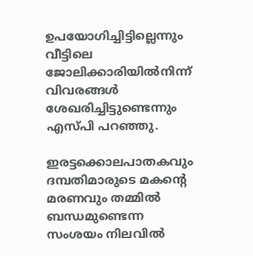ഉപയോഗിച്ചിട്ടില്ലെന്നും വീട്ടിലെ ജോലിക്കാരിയില്‍നിന്ന് വിവരങ്ങള്‍ ശേഖരിച്ചിട്ടുണ്ടെന്നും എസ്പി പറഞ്ഞു.

ഇരട്ടക്കൊലപാതകവും ദമ്പതിമാരുടെ മകന്റെ മരണവും തമ്മില്‍ ബന്ധമുണ്ടെന്ന സംശയം നിലവില്‍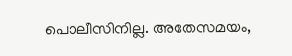പൊലീസിനില്ല. അതേസമയം,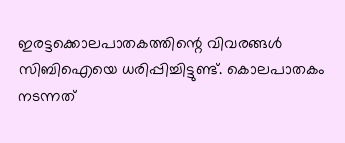ഇരട്ടക്കൊലപാതകത്തിന്റെ വിവരങ്ങള്‍ സിബിഐയെ ധരിപ്പിച്ചിട്ടുണ്ട്. കൊലപാതകം നടന്നത്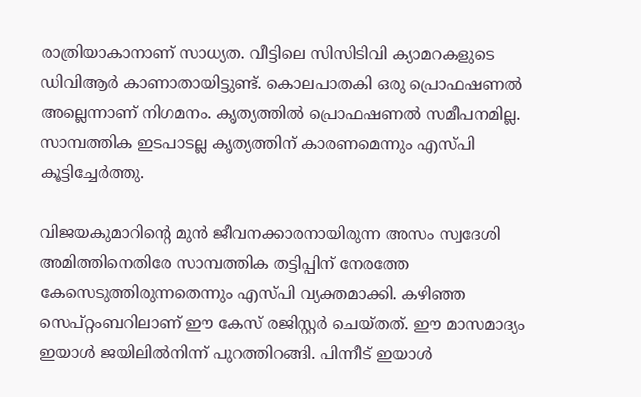രാത്രിയാകാനാണ് സാധ്യത. വീട്ടിലെ സിസിടിവി ക്യാമറകളുടെ ഡിവിആര്‍ കാണാതായിട്ടുണ്ട്. കൊലപാതകി ഒരു പ്രൊഫഷണല്‍ അല്ലെന്നാണ് നിഗമനം. കൃത്യത്തില്‍ പ്രൊഫഷണല്‍ സമീപനമില്ല. സാമ്പത്തിക ഇടപാടല്ല കൃത്യത്തിന് കാരണമെന്നും എസ്പി കൂട്ടിച്ചേര്‍ത്തു.

വിജയകുമാറിന്റെ മുന്‍ ജീവനക്കാരനായിരുന്ന അസം സ്വദേശി അമിത്തിനെതിരേ സാമ്പത്തിക തട്ടിപ്പിന് നേരത്തേ കേസെടുത്തിരുന്നതെന്നും എസ്പി വ്യക്തമാക്കി. കഴിഞ്ഞ സെപ്റ്റംബറിലാണ് ഈ കേസ് രജിസ്റ്റര്‍ ചെയ്തത്. ഈ മാസമാദ്യം ഇയാള്‍ ജയിലില്‍നിന്ന് പുറത്തിറങ്ങി. പിന്നീട് ഇയാള്‍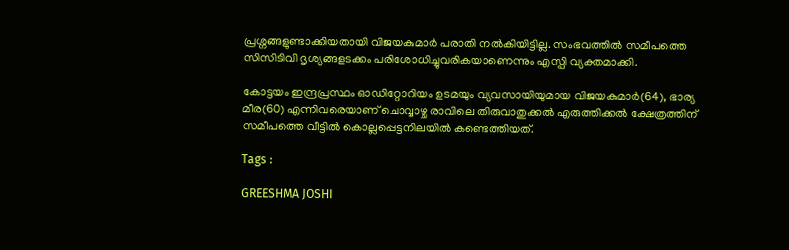പ്രശ്നങ്ങളുണ്ടാക്കിയതായി വിജയകുമാര്‍ പരാതി നല്‍കിയിട്ടില്ല. സംഭവത്തില്‍ സമീപത്തെ സിസിടിവി ദൃശ്യങ്ങളടക്കം പരിശോധിച്ചുവരികയാണെന്നും എസ്പി വ്യക്തമാക്കി.

കോട്ടയം ഇന്ദ്രപ്രസ്ഥം ഓഡിറ്റോറിയം ഉടമയും വ്യവസായിയുമായ വിജയകുമാര്‍(64), ഭാര്യ മീര(60) എന്നിവരെയാണ് ചൊവ്വാഴ്ച രാവിലെ തിരുവാതുക്കല്‍ എരുത്തിക്കല്‍ ക്ഷേത്രത്തിന് സമീപത്തെ വീട്ടില്‍ കൊല്ലപ്പെട്ടനിലയില്‍ കണ്ടെത്തിയത്.

Tags :

GREESHMA JOSHI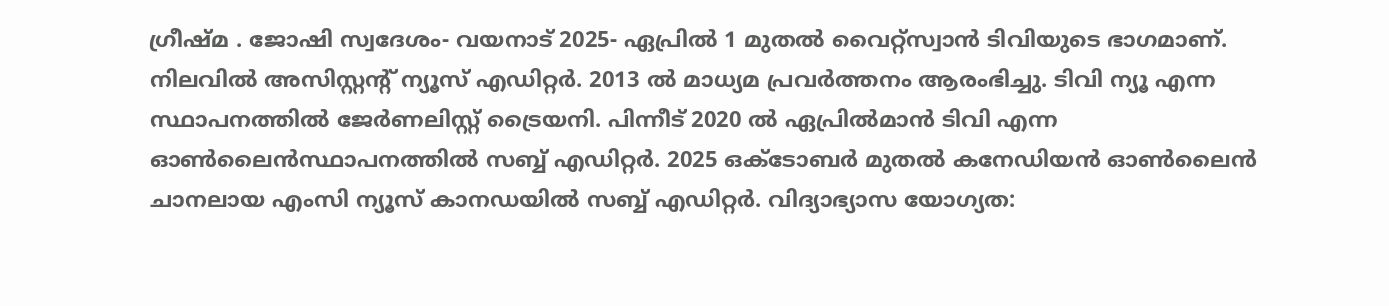ഗ്രീഷ്മ . ജോഷി സ്വദേശം- വയനാട് 2025- ഏപ്രില്‍ 1 മുതല്‍ വൈറ്റ്‌സ്വാന്‍ ടിവിയുടെ ഭാഗമാണ്. നിലവില്‍ അസിസ്റ്റന്റ് ന്യൂസ് എഡിറ്റര്‍. 2013 ല്‍ മാധ്യമ പ്രവര്‍ത്തനം ആരംഭിച്ചു. ടിവി ന്യൂ എന്ന സ്ഥാപനത്തില്‍ ജേര്‍ണലിസ്റ്റ് ട്രൈയനി. പിന്നീട് 2020 ല്‍ ഏപ്രില്‍മാന്‍ ടിവി എന്ന ഓണ്‍ലൈന്‍സ്ഥാപനത്തില്‍ സബ്ബ് എഡിറ്റര്‍. 2025 ഒക്ടോബര്‍ മുതല്‍ കനേഡിയന്‍ ഓണ്‍ലൈന്‍ ചാനലായ എംസി ന്യൂസ് കാനഡയില്‍ സബ്ബ് എഡിറ്റര്‍. വിദ്യാഭ്യാസ യോഗ്യത: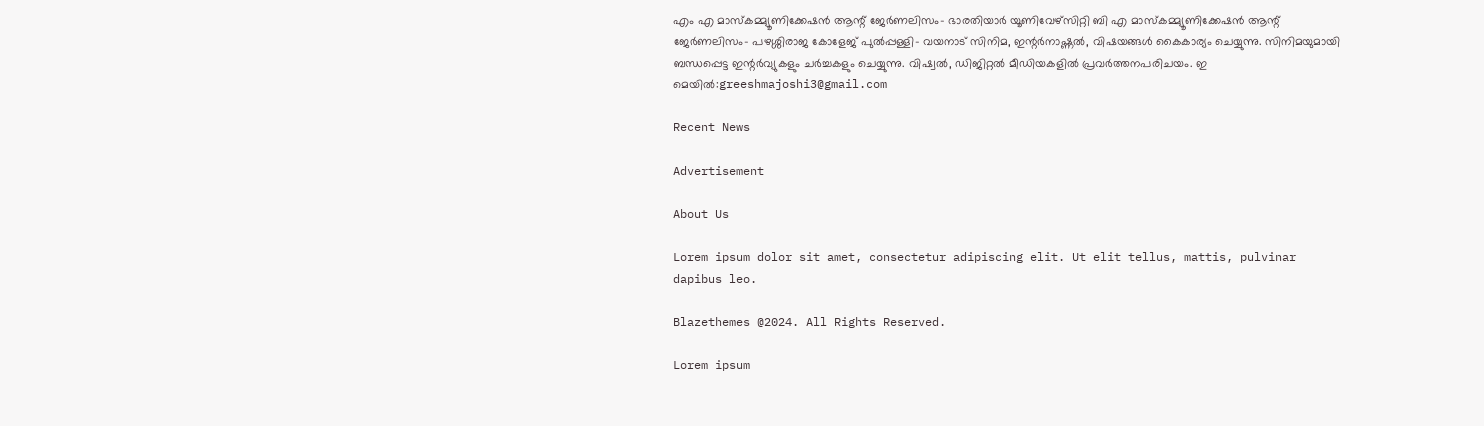എം എ മാസ്‌കമ്മ്യൂണിക്കേഷന്‍ ആന്റ് ജേര്‍ണലിസം- ഭാരതിയാര്‍ യൂണിവേഴ്‌സിറ്റി ബി എ മാസ്‌കമ്മ്യൂണിക്കേഷന്‍ ആന്റ് ജേര്‍ണലിസം- പഴശ്ശിരാജ കോളേജ് പുല്‍പ്പള്ളി- വയനാട് സിനിമ, ഇന്റര്‍നാഷ്ണല്‍, വിഷയങ്ങള്‍ കൈകാര്യം ചെയ്യുന്നു. സിനിമയുമായി ബന്ധപ്പെട്ട ഇന്റര്‍വ്യുകളും ചര്‍ച്ചകളും ചെയ്യുന്നു. വിഷ്വല്‍, ഡിജിറ്റല്‍ മീഡിയകളില്‍ പ്രവര്‍ത്തനപരിചയം. ഇ മെയില്‍:greeshmajoshi3@gmail.com

Recent News

Advertisement

About Us

Lorem ipsum dolor sit amet, consectetur adipiscing elit. Ut elit tellus, mattis, pulvinar dapibus leo.

Blazethemes @2024. All Rights Reserved.

Lorem ipsum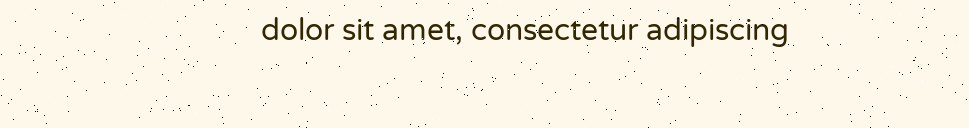dolor sit amet, consectetur adipiscing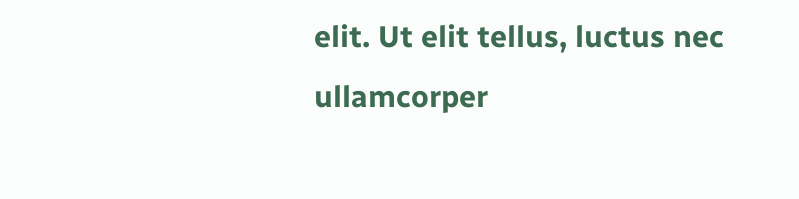elit. Ut elit tellus, luctus nec ullamcorper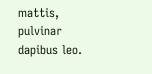mattis, pulvinar dapibus leo.